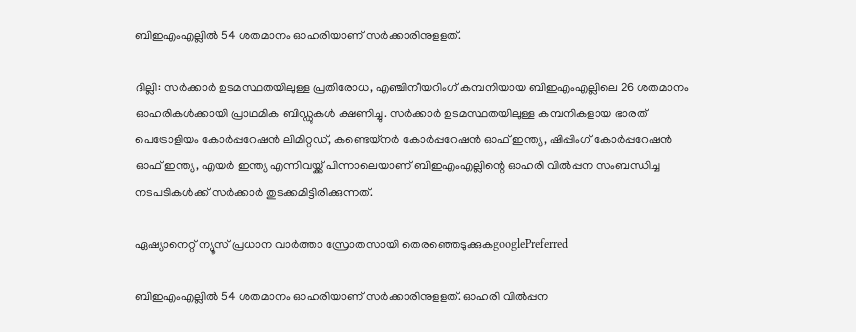ബിഇഎംഎല്ലിൽ 54 ശതമാനം ഓഹരിയാണ് സർക്കാരിനുളളത്.

ദില്ലി: സർക്കാർ ഉടമസ്ഥതയിലുള്ള പ്രതിരോധ, എഞ്ചിനീയറിംഗ് കമ്പനിയായ ബിഇഎംഎല്ലിലെ 26 ശതമാനം ഓഹരികൾക്കായി പ്രാഥമിക ബിഡ്ഡുകൾ ക്ഷണിച്ചു. സർക്കാർ ഉടമസ്ഥതയിലുള്ള കമ്പനികളായ ഭാരത് പെട്രോളിയം കോർപ്പറേഷൻ ലിമിറ്റഡ്, കണ്ടെയ്നർ കോർപ്പറേഷൻ ഓഫ് ഇന്ത്യ, ഷിപ്പിംഗ് കോർപ്പറേഷൻ ഓഫ് ഇന്ത്യ, എയർ ഇന്ത്യ എന്നിവയ്ക്ക് പിന്നാലെയാണ് ബിഇഎംഎല്ലിന്റെ ഓഹരി വിൽപ്പന സംബന്ധിച്ച നടപടികൾക്ക് സർക്കാർ തുടക്കമിട്ടിരിക്കുന്നത്.

ഏഷ്യാനെറ്റ് ന്യൂസ് പ്രധാന വാർത്താ സ്രോതസായി തെരഞ്ഞെടുക്കുകgooglePreferred

ബിഇഎംഎല്ലിൽ 54 ശതമാനം ഓഹരിയാണ് സർക്കാരിനുളളത്. ഓഹരി വിൽപ്പന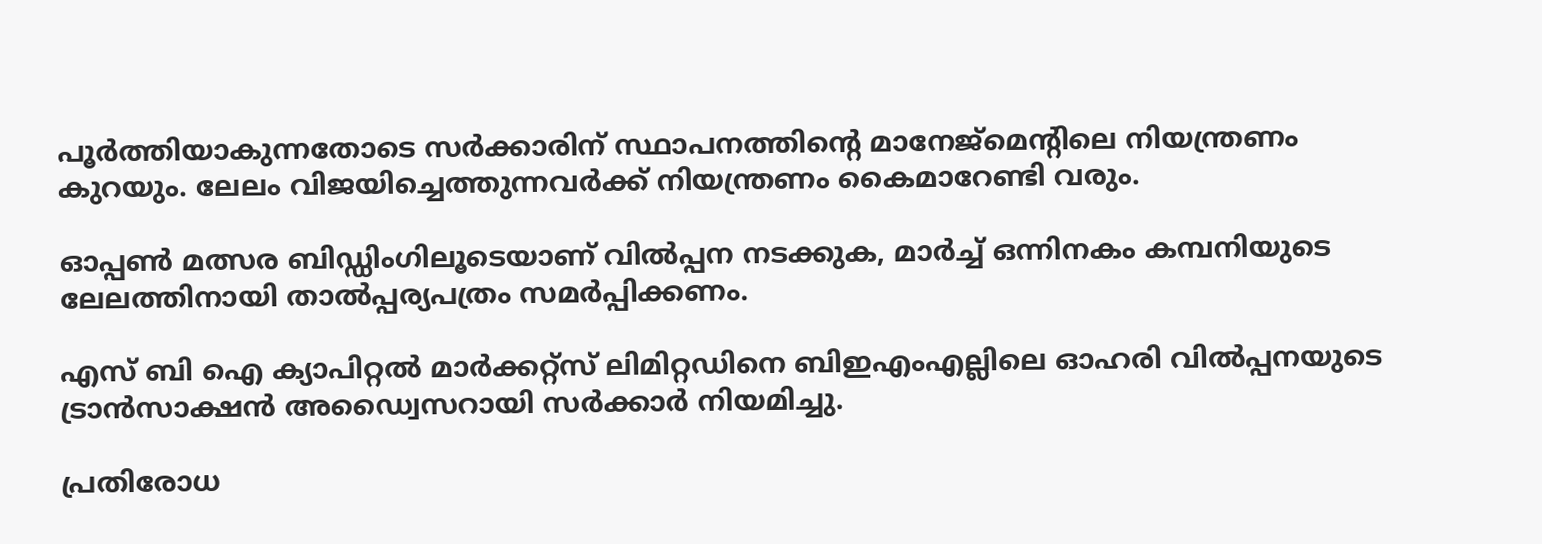പൂർത്തിയാകുന്നതോ‌‌ടെ സർക്കാരിന് സ്ഥാപനത്തിന്റെ മാനേജ്മെന്റിലെ നിയന്ത്രണം കുറയും. ലേലം വിജയിച്ചെത്തുന്നവർക്ക് നിയന്ത്രണം കൈമാറേണ്ടി വരും.

ഓപ്പൺ മത്സര ബിഡ്ഡിംഗിലൂടെയാണ് വിൽപ്പന നടക്കുക, മാർച്ച് ഒന്നിനകം കമ്പനിയുടെ ലേലത്തിനായി താൽപ്പര്യപത്രം സമർപ്പിക്കണം.

എസ് ബി ഐ ക്യാപിറ്റൽ മാർക്കറ്റ്സ് ലിമിറ്റഡിനെ ബിഇഎംഎല്ലിലെ ഓഹരി വിൽപ്പനയുടെ ട്രാൻസാക്ഷൻ അഡ്വൈസറായി സർക്കാർ നിയമിച്ചു.

പ്രതിരോധ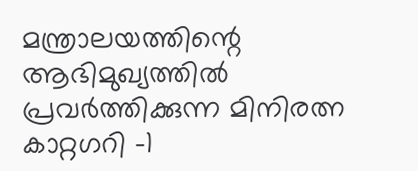മന്ത്രാലയത്തിന്റെ ആഭിമുഖ്യത്തിൽ പ്രവർത്തിക്കുന്ന മിനിരത്ന കാറ്റഗറി -1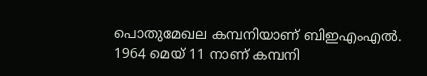പൊതുമേഖല കമ്പനിയാണ് ബിഇഎംഎൽ. 1964 മെയ് 11 നാണ് കമ്പനി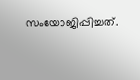സംയോജിപ്പിച്ചത്.